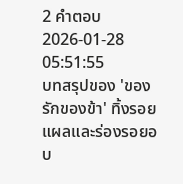2 คำตอบ2026-01-28 05:51:55
บทสรุปของ 'ของรักของข้า' ทิ้งรอยแผลและร่องรอยอบ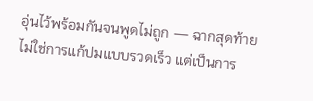อุ่นไว้พร้อมกันจนพูดไม่ถูก — ฉากสุดท้ายไม่ใช่การแก้ปมแบบรวดเร็ว แต่เป็นการ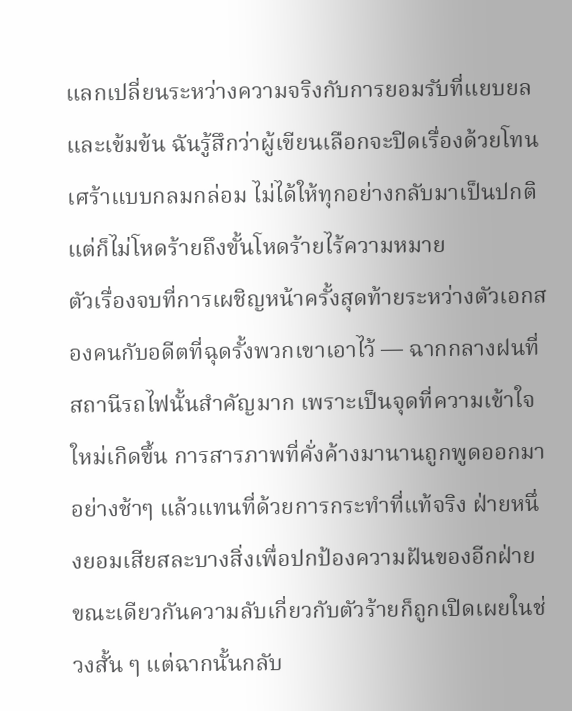แลกเปลี่ยนระหว่างความจริงกับการยอมรับที่แยบยลและเข้มข้น ฉันรู้สึกว่าผู้เขียนเลือกจะปิดเรื่องด้วยโทนเศร้าแบบกลมกล่อม ไม่ได้ให้ทุกอย่างกลับมาเป็นปกติ แต่ก็ไม่โหดร้ายถึงขั้นโหดร้ายไร้ความหมาย
ตัวเรื่องจบที่การเผชิญหน้าครั้งสุดท้ายระหว่างตัวเอกสองคนกับอดีตที่ฉุดรั้งพวกเขาเอาไว้ — ฉากกลางฝนที่สถานีรถไฟนั้นสำคัญมาก เพราะเป็นจุดที่ความเข้าใจใหม่เกิดขึ้น การสารภาพที่คั่งค้างมานานถูกพูดออกมาอย่างช้าๆ แล้วแทนที่ด้วยการกระทำที่แท้จริง ฝ่ายหนึ่งยอมเสียสละบางสิ่งเพื่อปกป้องความฝันของอีกฝ่าย ขณะเดียวกันความลับเกี่ยวกับตัวร้ายก็ถูกเปิดเผยในช่วงสั้น ๆ แต่ฉากนั้นกลับ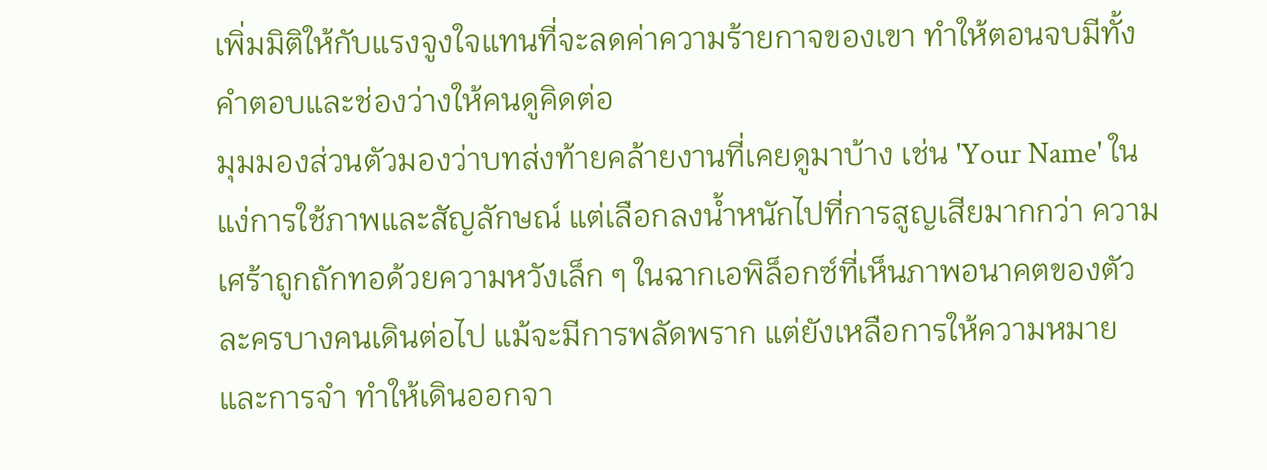เพิ่มมิติให้กับแรงจูงใจแทนที่จะลดค่าความร้ายกาจของเขา ทำให้ตอนจบมีทั้งคำตอบและช่องว่างให้คนดูคิดต่อ
มุมมองส่วนตัวมองว่าบทส่งท้ายคล้ายงานที่เคยดูมาบ้าง เช่น 'Your Name' ในแง่การใช้ภาพและสัญลักษณ์ แต่เลือกลงน้ำหนักไปที่การสูญเสียมากกว่า ความเศร้าถูกถักทอด้วยความหวังเล็ก ๆ ในฉากเอพิล็อกซ์ที่เห็นภาพอนาคตของตัวละครบางคนเดินต่อไป แม้จะมีการพลัดพราก แต่ยังเหลือการให้ความหมายและการจำ ทำให้เดินออกจา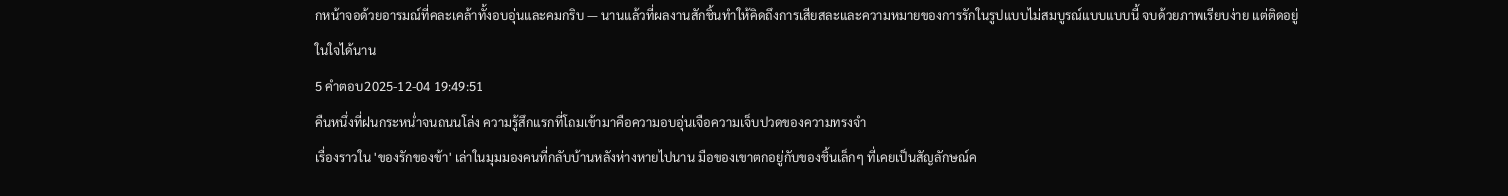กหน้าจอด้วยอารมณ์ที่คละเคล้าทั้งอบอุ่นและคมกริบ — นานแล้วที่ผลงานสักชิ้นทำให้คิดถึงการเสียสละและความหมายของการรักในรูปแบบไม่สมบูรณ์แบบแบบนี้ จบด้วยภาพเรียบง่าย แต่ติดอยู่ในใจได้นาน
5 คำตอบ2025-12-04 19:49:51
คืนหนึ่งที่ฝนกระหน่ำจนถนนโล่ง ความรู้สึกแรกที่โถมเข้ามาคือความอบอุ่นเจือความเจ็บปวดของความทรงจำ
เรื่องราวใน 'ของรักของข้า' เล่าในมุมมองคนที่กลับบ้านหลังห่างหายไปนาน มือของเขาตกอยู่กับของชิ้นเล็กๆ ที่เคยเป็นสัญลักษณ์ค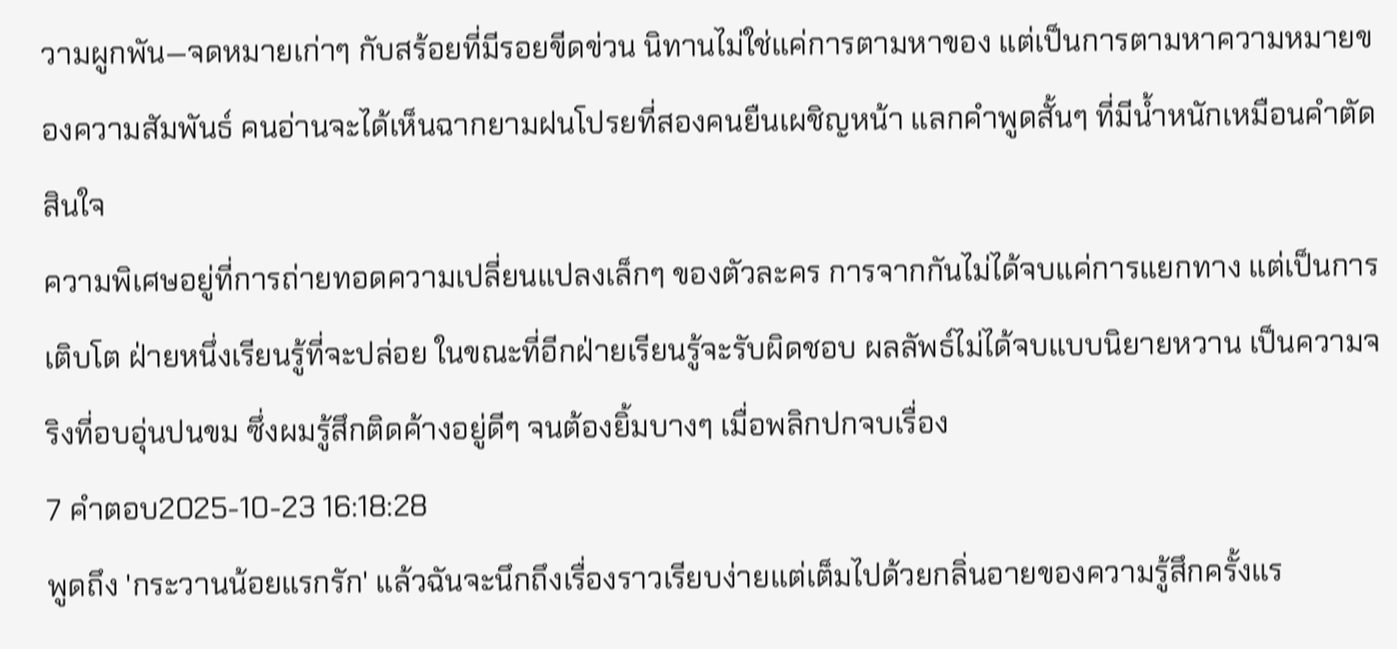วามผูกพัน—จดหมายเก่าๆ กับสร้อยที่มีรอยขีดข่วน นิทานไม่ใช่แค่การตามหาของ แต่เป็นการตามหาความหมายของความสัมพันธ์ คนอ่านจะได้เห็นฉากยามฝนโปรยที่สองคนยืนเผชิญหน้า แลกคำพูดสั้นๆ ที่มีน้ำหนักเหมือนคำตัดสินใจ
ความพิเศษอยู่ที่การถ่ายทอดความเปลี่ยนแปลงเล็กๆ ของตัวละคร การจากกันไม่ได้จบแค่การแยกทาง แต่เป็นการเติบโต ฝ่ายหนึ่งเรียนรู้ที่จะปล่อย ในขณะที่อีกฝ่ายเรียนรู้จะรับผิดชอบ ผลลัพธ์ไม่ได้จบแบบนิยายหวาน เป็นความจริงที่อบอุ่นปนขม ซึ่งผมรู้สึกติดค้างอยู่ดีๆ จนต้องยิ้มบางๆ เมื่อพลิกปกจบเรื่อง
7 คำตอบ2025-10-23 16:18:28
พูดถึง 'กระวานน้อยแรกรัก' แล้วฉันจะนึกถึงเรื่องราวเรียบง่ายแต่เต็มไปด้วยกลิ่นอายของความรู้สึกครั้งแร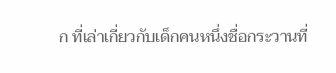ก ที่เล่าเกี่ยวกับเด็กคนหนึ่งชื่อกระวานที่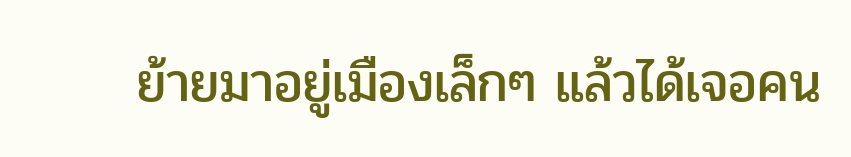ย้ายมาอยู่เมืองเล็กๆ แล้วได้เจอคน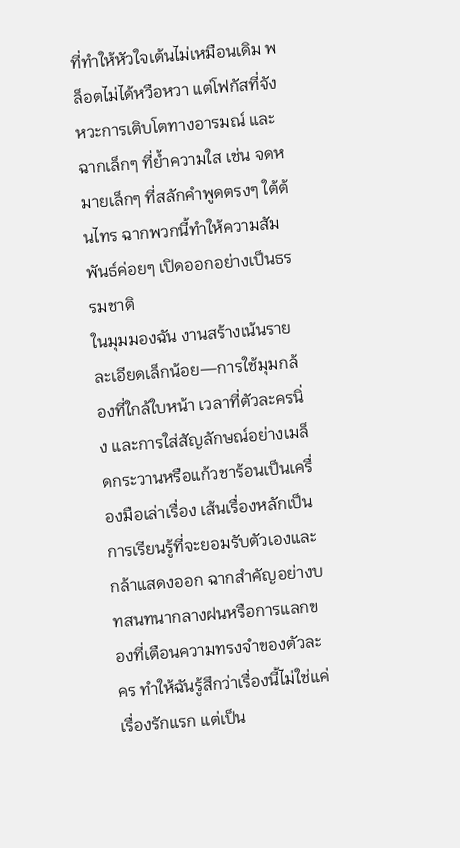ที่ทำให้หัวใจเต้นไม่เหมือนเดิม พล็อตไม่ได้หวือหวา แต่โฟกัสที่จังหวะการเติบโตทางอารมณ์ และฉากเล็กๆ ที่ย้ำความใส เช่น จดหมายเล็กๆ ที่สลักคำพูดตรงๆ ใต้ต้นไทร ฉากพวกนี้ทำให้ความสัมพันธ์ค่อยๆ เปิดออกอย่างเป็นธรรมชาติ
ในมุมมองฉัน งานสร้างเน้นรายละเอียดเล็กน้อย—การใช้มุมกล้องที่ใกล้ใบหน้า เวลาที่ตัวละครนิ่ง และการใส่สัญลักษณ์อย่างเมล็ดกระวานหรือแก้วชาร้อนเป็นเครื่องมือเล่าเรื่อง เส้นเรื่องหลักเป็นการเรียนรู้ที่จะยอมรับตัวเองและกล้าแสดงออก ฉากสำคัญอย่างบทสนทนากลางฝนหรือการแลกของที่เตือนความทรงจำของตัวละคร ทำให้ฉันรู้สึกว่าเรื่องนี้ไม่ใช่แค่เรื่องรักแรก แต่เป็น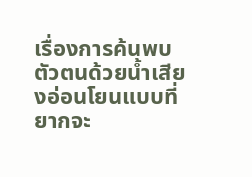เรื่องการค้นพบตัวตนด้วยน้ำเสียงอ่อนโยนแบบที่ยากจะ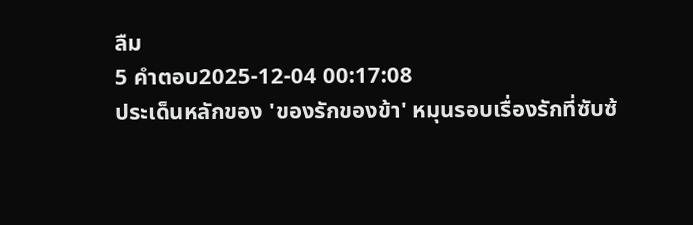ลืม
5 คำตอบ2025-12-04 00:17:08
ประเด็นหลักของ 'ของรักของข้า' หมุนรอบเรื่องรักที่ซับซ้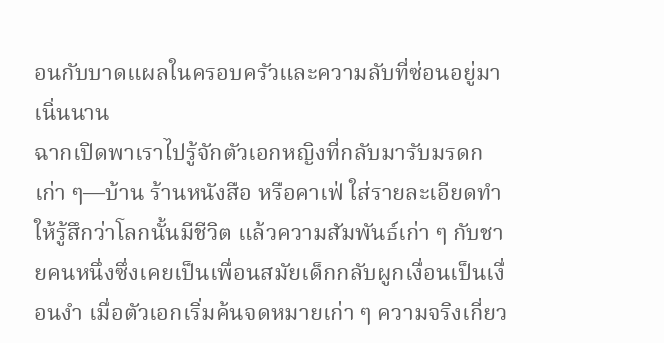อนกับบาดแผลในครอบครัวและความลับที่ซ่อนอยู่มาเนิ่นนาน
ฉากเปิดพาเราไปรู้จักตัวเอกหญิงที่กลับมารับมรดกเก่า ๆ—บ้าน ร้านหนังสือ หรือคาเฟ่ ใส่รายละเอียดทำให้รู้สึกว่าโลกนั้นมีชีวิต แล้วความสัมพันธ์เก่า ๆ กับชายคนหนึ่งซึ่งเคยเป็นเพื่อนสมัยเด็กกลับผูกเงื่อนเป็นเงื่อนงำ เมื่อตัวเอกเริ่มค้นจดหมายเก่า ๆ ความจริงเกี่ยว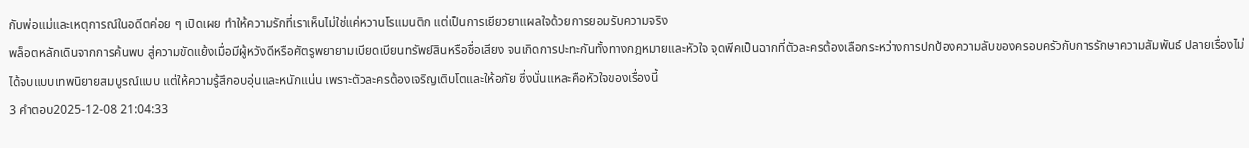กับพ่อแม่และเหตุการณ์ในอดีตค่อย ๆ เปิดเผย ทำให้ความรักที่เราเห็นไม่ใช่แค่หวานโรแมนติก แต่เป็นการเยียวยาแผลใจด้วยการยอมรับความจริง
พล็อตหลักเดินจากการค้นพบ สู่ความขัดแย้งเมื่อมีผู้หวังดีหรือศัตรูพยายามเบียดเบียนทรัพย์สินหรือชื่อเสียง จนเกิดการปะทะกันทั้งทางกฎหมายและหัวใจ จุดพีคเป็นฉากที่ตัวละครต้องเลือกระหว่างการปกป้องความลับของครอบครัวกับการรักษาความสัมพันธ์ ปลายเรื่องไม่ได้จบแบบเทพนิยายสมบูรณ์แบบ แต่ให้ความรู้สึกอบอุ่นและหนักแน่น เพราะตัวละครต้องเจริญเติบโตและให้อภัย ซึ่งนั่นแหละคือหัวใจของเรื่องนี้
3 คำตอบ2025-12-08 21:04:33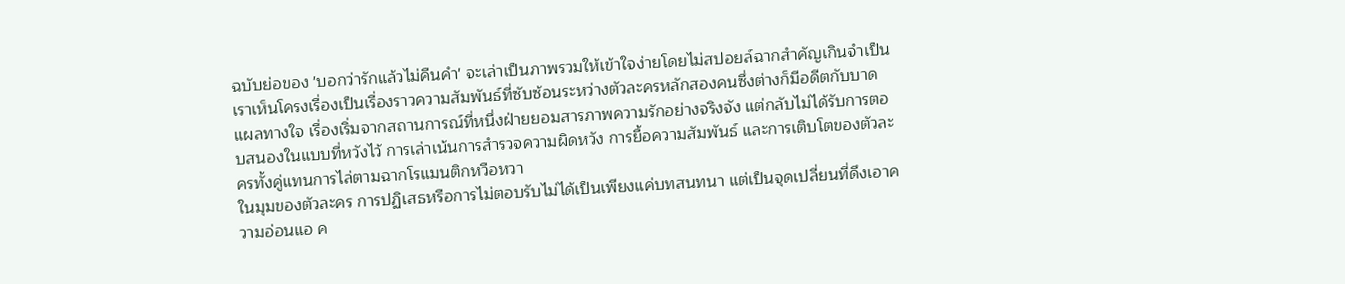ฉบับย่อของ 'บอกว่ารักแล้วไม่คืนคำ' จะเล่าเป็นภาพรวมให้เข้าใจง่ายโดยไม่สปอยล์ฉากสำคัญเกินจำเป็น
เราเห็นโครงเรื่องเป็นเรื่องราวความสัมพันธ์ที่ซับซ้อนระหว่างตัวละครหลักสองคนซึ่งต่างก็มีอดีตกับบาดแผลทางใจ เรื่องเริ่มจากสถานการณ์ที่หนึ่งฝ่ายยอมสารภาพความรักอย่างจริงจัง แต่กลับไม่ได้รับการตอบสนองในแบบที่หวังไว้ การเล่าเน้นการสำรวจความผิดหวัง การยื้อความสัมพันธ์ และการเติบโตของตัวละครทั้งคู่แทนการไล่ตามฉากโรแมนติกหวือหวา
ในมุมของตัวละคร การปฏิเสธหรือการไม่ตอบรับไม่ได้เป็นเพียงแค่บทสนทนา แต่เป็นจุดเปลี่ยนที่ดึงเอาความอ่อนแอ ค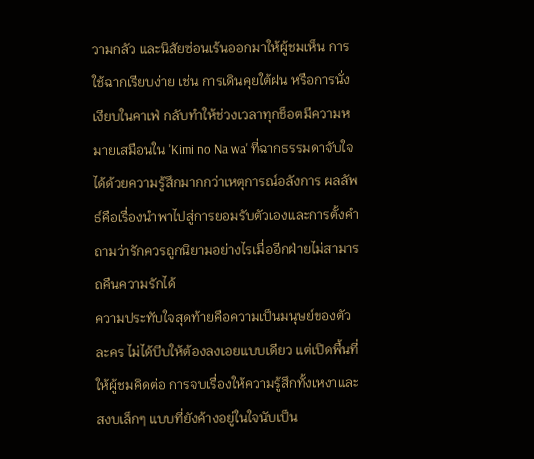วามกลัว และนิสัยซ่อนเร้นออกมาให้ผู้ชมเห็น การใช้ฉากเรียบง่าย เช่น การเดินคุยใต้ฝน หรือการนั่งเงียบในคาเฟ่ กลับทำให้ช่วงเวลาทุกช็อตมีความหมายเสมือนใน 'Kimi no Na wa' ที่ฉากธรรมดาจับใจได้ด้วยความรู้สึกมากกว่าเหตุการณ์อลังการ ผลลัพธ์คือเรื่องนำพาไปสู่การยอมรับตัวเองและการตั้งคำถามว่ารักควรถูกนิยามอย่างไรเมื่ออีกฝ่ายไม่สามารถคืนความรักได้
ความประทับใจสุดท้ายคือความเป็นมนุษย์ของตัวละคร ไม่ได้บีบให้ต้องลงเอยแบบเดียว แต่เปิดพื้นที่ให้ผู้ชมคิดต่อ การจบเรื่องให้ความรู้สึกทั้งเหงาและสงบเล็กๆ แบบที่ยังค้างอยู่ในใจนับเป็น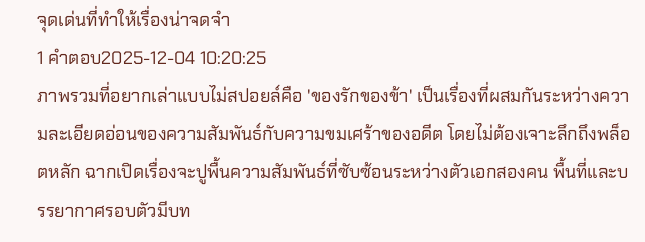จุดเด่นที่ทำให้เรื่องน่าจดจำ
1 คำตอบ2025-12-04 10:20:25
ภาพรวมที่อยากเล่าแบบไม่สปอยล์คือ 'ของรักของข้า' เป็นเรื่องที่ผสมกันระหว่างความละเอียดอ่อนของความสัมพันธ์กับความขมเศร้าของอดีต โดยไม่ต้องเจาะลึกถึงพล็อตหลัก ฉากเปิดเรื่องจะปูพื้นความสัมพันธ์ที่ซับซ้อนระหว่างตัวเอกสองคน พื้นที่และบรรยากาศรอบตัวมีบท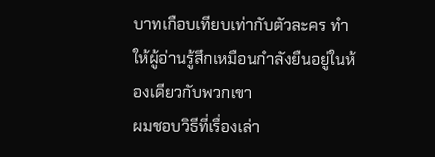บาทเกือบเทียบเท่ากับตัวละคร ทำให้ผู้อ่านรู้สึกเหมือนกำลังยืนอยู่ในห้องเดียวกับพวกเขา
ผมชอบวิธีที่เรื่องเล่า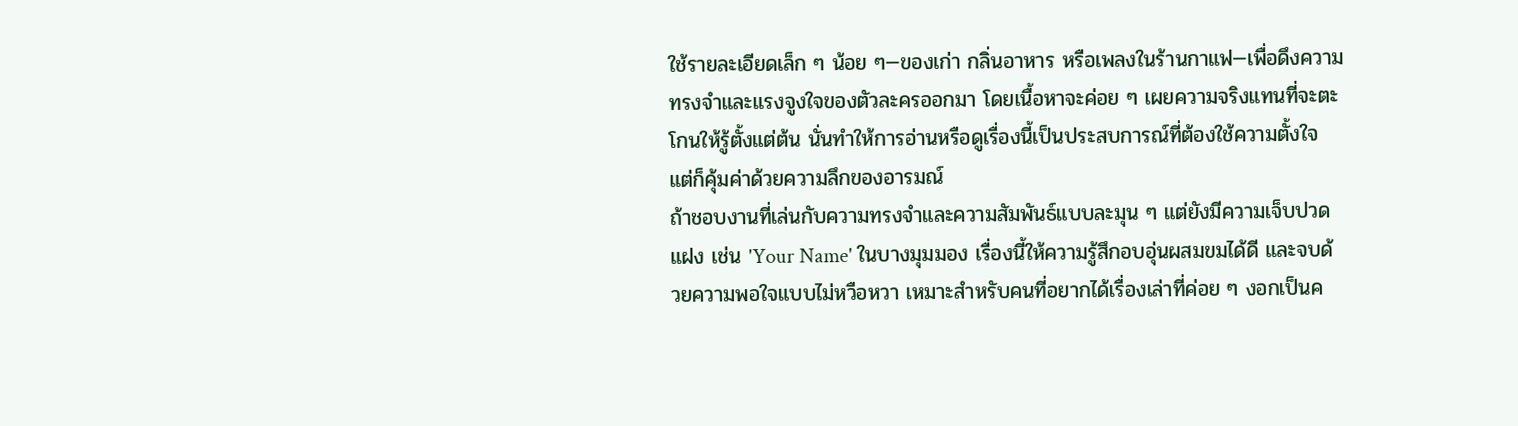ใช้รายละเอียดเล็ก ๆ น้อย ๆ—ของเก่า กลิ่นอาหาร หรือเพลงในร้านกาแฟ—เพื่อดึงความทรงจำและแรงจูงใจของตัวละครออกมา โดยเนื้อหาจะค่อย ๆ เผยความจริงแทนที่จะตะโกนให้รู้ตั้งแต่ต้น นั่นทำให้การอ่านหรือดูเรื่องนี้เป็นประสบการณ์ที่ต้องใช้ความตั้งใจ แต่ก็คุ้มค่าด้วยความลึกของอารมณ์
ถ้าชอบงานที่เล่นกับความทรงจำและความสัมพันธ์แบบละมุน ๆ แต่ยังมีความเจ็บปวดแฝง เช่น 'Your Name' ในบางมุมมอง เรื่องนี้ให้ความรู้สึกอบอุ่นผสมขมได้ดี และจบด้วยความพอใจแบบไม่หวือหวา เหมาะสำหรับคนที่อยากได้เรื่องเล่าที่ค่อย ๆ งอกเป็นค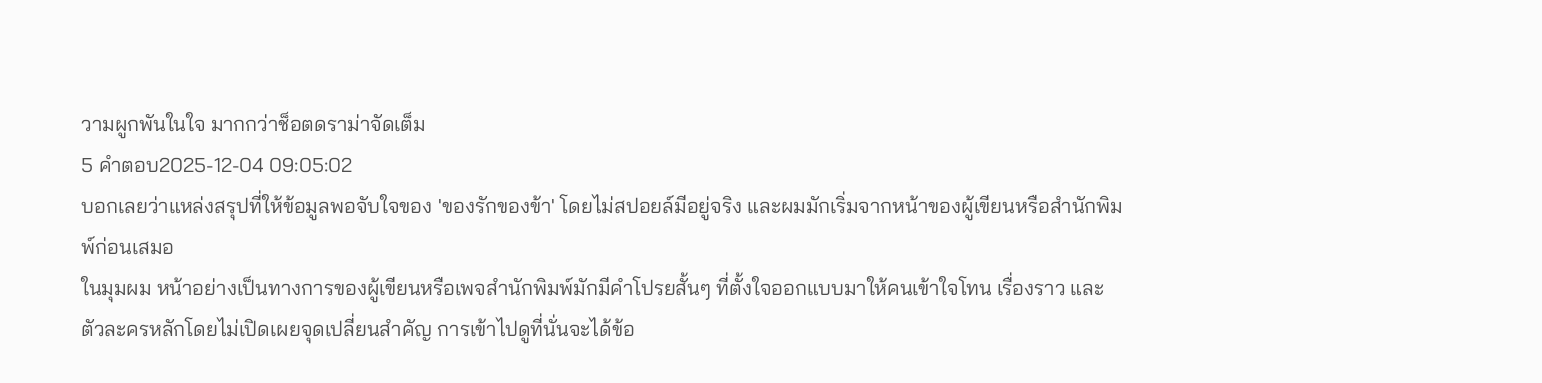วามผูกพันในใจ มากกว่าช็อตดราม่าจัดเต็ม
5 คำตอบ2025-12-04 09:05:02
บอกเลยว่าแหล่งสรุปที่ให้ข้อมูลพอจับใจของ 'ของรักของข้า' โดยไม่สปอยล์มีอยู่จริง และผมมักเริ่มจากหน้าของผู้เขียนหรือสำนักพิมพ์ก่อนเสมอ
ในมุมผม หน้าอย่างเป็นทางการของผู้เขียนหรือเพจสำนักพิมพ์มักมีคำโปรยสั้นๆ ที่ตั้งใจออกแบบมาให้คนเข้าใจโทน เรื่องราว และตัวละครหลักโดยไม่เปิดเผยจุดเปลี่ยนสำคัญ การเข้าไปดูที่นั่นจะได้ข้อ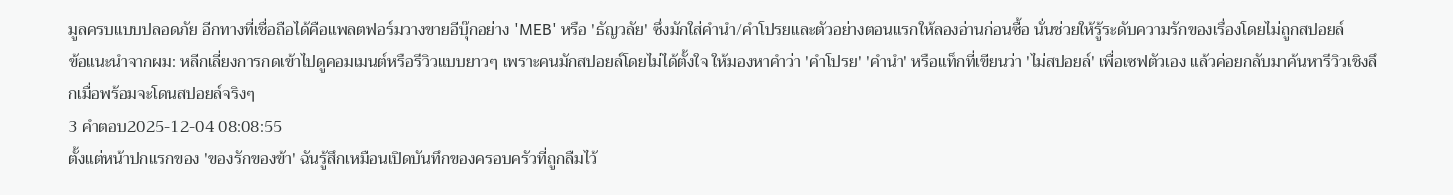มูลครบแบบปลอดภัย อีกทางที่เชื่อถือได้คือแพลตฟอร์มวางขายอีบุ๊กอย่าง 'MEB' หรือ 'ธัญวลัย' ซึ่งมักใส่คำนำ/คำโปรยและตัวอย่างตอนแรกให้ลองอ่านก่อนซื้อ นั่นช่วยให้รู้ระดับความรักของเรื่องโดยไม่ถูกสปอยล์
ข้อแนะนำจากผม: หลีกเลี่ยงการกดเข้าไปดูคอมเมนต์หรือรีวิวแบบยาวๆ เพราะคนมักสปอยล์โดยไม่ได้ตั้งใจ ให้มองหาคำว่า 'คำโปรย' 'คำนำ' หรือแท็กที่เขียนว่า 'ไม่สปอยล์' เพื่อเซฟตัวเอง แล้วค่อยกลับมาค้นหารีวิวเชิงลึกเมื่อพร้อมจะโดนสปอยล์จริงๆ
3 คำตอบ2025-12-04 08:08:55
ตั้งแต่หน้าปกแรกของ 'ของรักของข้า' ฉันรู้สึกเหมือนเปิดบันทึกของครอบครัวที่ถูกลืมไว้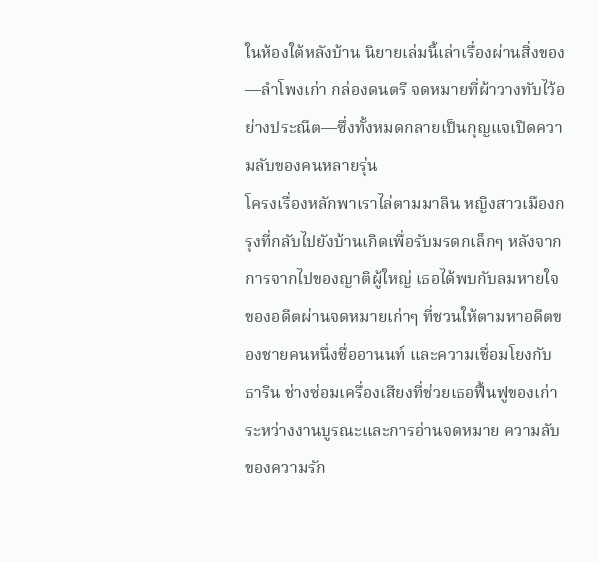ในห้องใต้หลังบ้าน นิยายเล่มนี้เล่าเรื่องผ่านสิ่งของ—ลำโพงเก่า กล่องดนตรี จดหมายที่ผ้าวางทับไว้อย่างประณีต—ซึ่งทั้งหมดกลายเป็นกุญแจเปิดความลับของคนหลายรุ่น
โครงเรื่องหลักพาเราไล่ตามมาลิน หญิงสาวเมืองกรุงที่กลับไปยังบ้านเกิดเพื่อรับมรดกเล็กๆ หลังจากการจากไปของญาติผู้ใหญ่ เธอได้พบกับลมหายใจของอดีตผ่านจดหมายเก่าๆ ที่ชวนให้ตามหาอดีตของชายคนหนึ่งชื่ออานนท์ และความเชื่อมโยงกับธาริน ช่างซ่อมเครื่องเสียงที่ช่วยเธอฟื้นฟูของเก่า ระหว่างงานบูรณะและการอ่านจดหมาย ความลับของความรัก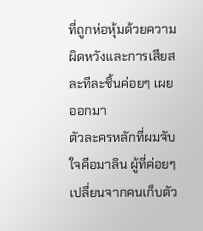ที่ถูกห่อหุ้มด้วยความผิดหวังและการเสียสละทีละชิ้นค่อยๆ เผยออกมา
ตัวละครหลักที่ผมจับใจคือมาลิน ผู้ที่ค่อยๆ เปลี่ยนจากคนเก็บตัว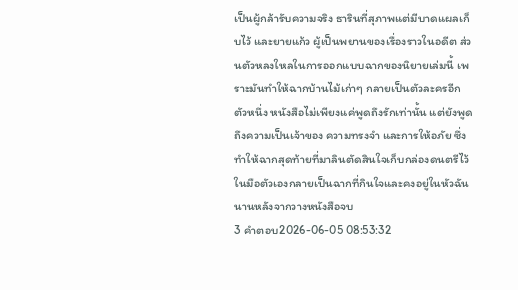เป็นผู้กล้ารับความจริง ธารินที่สุภาพแต่มีบาดแผลเก็บไว้ และยายแก้ว ผู้เป็นพยานของเรื่องราวในอดีต ส่วนตัวหลงใหลในการออกแบบฉากของนิยายเล่มนี้ เพราะมันทำให้ฉากบ้านไม้เก่าๆ กลายเป็นตัวละครอีกตัวหนึ่ง หนังสือไม่เพียงแค่พูดถึงรักเท่านั้น แต่ยังพูดถึงความเป็นเจ้าของ ความทรงจำ และการให้อภัย ซึ่งทำให้ฉากสุดท้ายที่มาลินตัดสินใจเก็บกล่องดนตรีไว้ในมือตัวเองกลายเป็นฉากที่กินใจและคงอยู่ในหัวฉันนานหลังจากวางหนังสือจบ
3 คำตอบ2026-06-05 08:53:32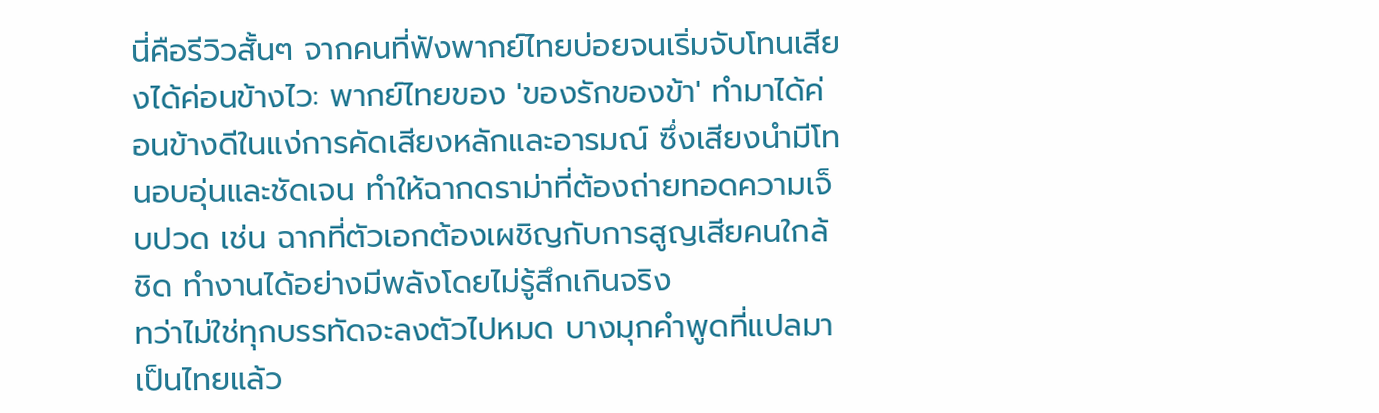นี่คือรีวิวสั้นๆ จากคนที่ฟังพากย์ไทยบ่อยจนเริ่มจับโทนเสียงได้ค่อนข้างไว: พากย์ไทยของ 'ของรักของข้า' ทำมาได้ค่อนข้างดีในแง่การคัดเสียงหลักและอารมณ์ ซึ่งเสียงนำมีโทนอบอุ่นและชัดเจน ทำให้ฉากดราม่าที่ต้องถ่ายทอดความเจ็บปวด เช่น ฉากที่ตัวเอกต้องเผชิญกับการสูญเสียคนใกล้ชิด ทำงานได้อย่างมีพลังโดยไม่รู้สึกเกินจริง
ทว่าไม่ใช่ทุกบรรทัดจะลงตัวไปหมด บางมุกคำพูดที่แปลมาเป็นไทยแล้ว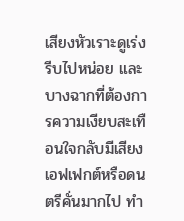เสียงหัวเราะดูเร่งรีบไปหน่อย และบางฉากที่ต้องการความเงียบสะเทือนใจกลับมีเสียงเอฟเฟกต์หรือดนตรีคั่นมากไป ทำ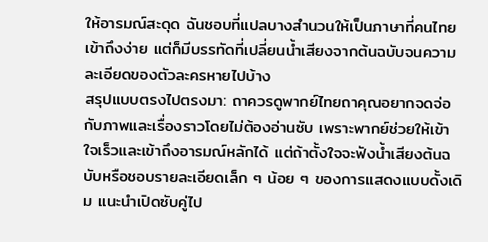ให้อารมณ์สะดุด ฉันชอบที่แปลบางสำนวนให้เป็นภาษาที่คนไทยเข้าถึงง่าย แต่ก็มีบรรทัดที่เปลี่ยนน้ำเสียงจากต้นฉบับจนความละเอียดของตัวละครหายไปบ้าง
สรุปแบบตรงไปตรงมา: ถาควรดูพากย์ไทยถาคุณอยากจดจ่อกับภาพและเรื่องราวโดยไม่ต้องอ่านซับ เพราะพากย์ช่วยให้เข้าใจเร็วและเข้าถึงอารมณ์หลักได้ แต่ถ้าตั้งใจจะฟังน้ำเสียงต้นฉบับหรือชอบรายละเอียดเล็ก ๆ น้อย ๆ ของการแสดงแบบดั้งเดิม แนะนำเปิดซับคู่ไป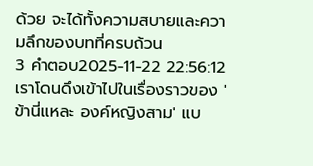ด้วย จะได้ทั้งความสบายและความลึกของบทที่ครบถ้วน
3 คำตอบ2025-11-22 22:56:12
เราโดนดึงเข้าไปในเรื่องราวของ 'ข้านี่แหละ องค์หญิงสาม' แบ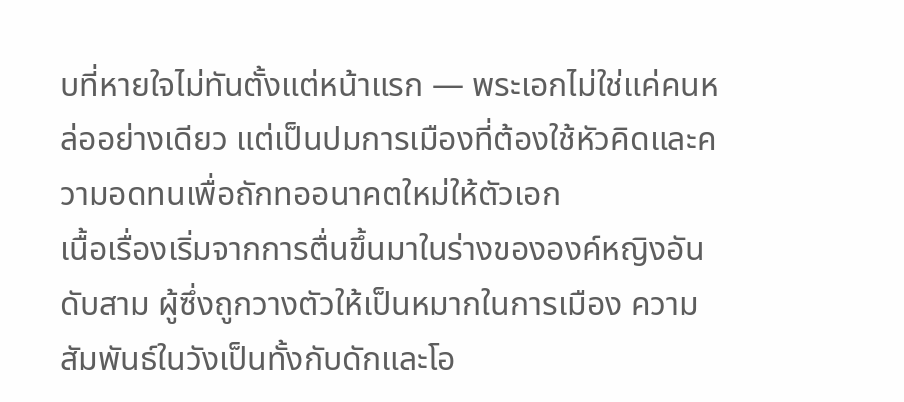บที่หายใจไม่ทันตั้งแต่หน้าแรก — พระเอกไม่ใช่แค่คนหล่ออย่างเดียว แต่เป็นปมการเมืองที่ต้องใช้หัวคิดและความอดทนเพื่อถักทออนาคตใหม่ให้ตัวเอก
เนื้อเรื่องเริ่มจากการตื่นขึ้นมาในร่างขององค์หญิงอันดับสาม ผู้ซึ่งถูกวางตัวให้เป็นหมากในการเมือง ความสัมพันธ์ในวังเป็นทั้งกับดักและโอ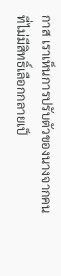กาส เราเห็นการปรับตัวของนางจากคนที่ไม่มีสิทธิ์เลือกกลายเป็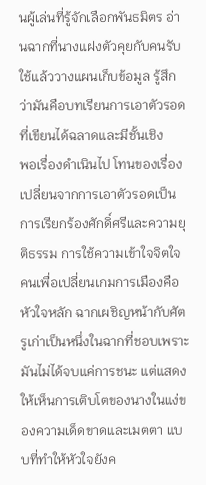นผู้เล่นที่รู้จักเลือกพันธมิตร อ่านฉากที่นางแฝงตัวคุยกับคนรับใช้แล้ววางแผนเก็บข้อมูล รู้สึกว่ามันคือบทเรียนการเอาตัวรอดที่เขียนได้ฉลาดและมีชั้นเชิง
พอเรื่องดำเนินไป โทนของเรื่องเปลี่ยนจากการเอาตัวรอดเป็นการเรียกร้องศักดิ์ศรีและความยุติธรรม การใช้ความเข้าใจจิตใจคนเพื่อเปลี่ยนเกมการเมืองคือหัวใจหลัก ฉากเผชิญหน้ากับศัตรูเก่าเป็นหนึ่งในฉากที่ชอบเพราะมันไม่ได้จบแค่การชนะ แต่แสดงให้เห็นการเติบโตของนางในแง่ของความเด็ดขาดและเมตตา แบบที่ทำให้หัวใจยังค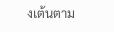งเต้นตาม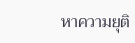หาความยุติ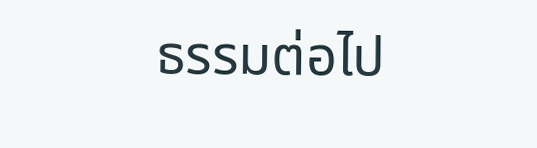ธรรมต่อไป